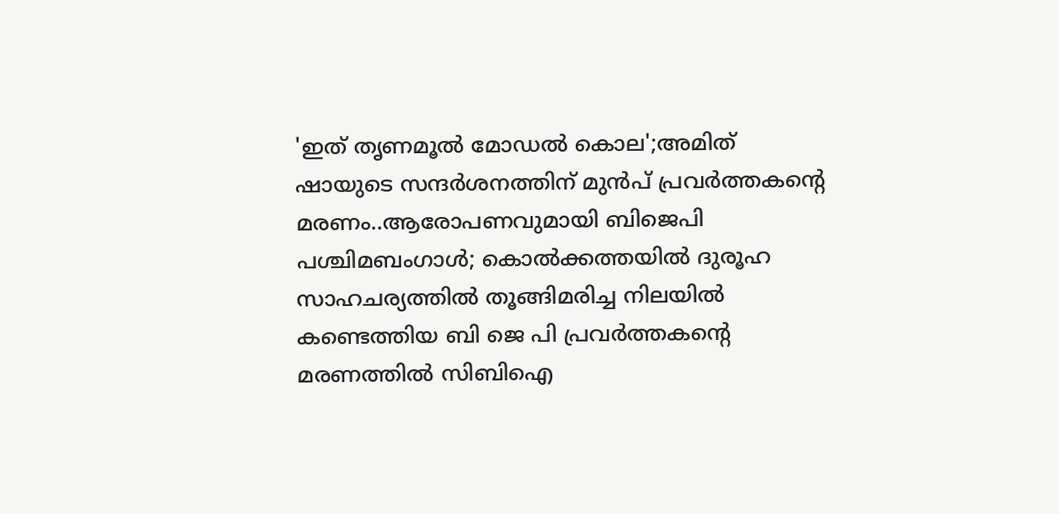'ഇത് തൃണമൂൽ മോഡൽ കൊല';അമിത് ഷായുടെ സന്ദർശനത്തിന് മുൻപ് പ്രവർത്തകന്റെ മരണം..ആരോപണവുമായി ബിജെപി
പശ്ചിമബംഗാൾ; കൊൽക്കത്തയിൽ ദുരൂഹ സാഹചര്യത്തിൽ തൂങ്ങിമരിച്ച നിലയിൽ കണ്ടെത്തിയ ബി ജെ പി പ്രവർത്തകന്റെ മരണത്തിൽ സിബിഐ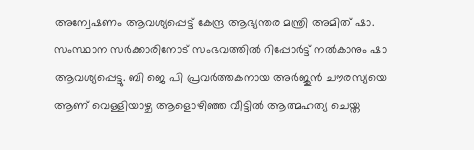അന്വേഷണം ആവശ്യപ്പെട്ട് കേന്ദ്ര ആഭ്യന്തര മന്ത്രി അമിത് ഷാ. സംസ്ഥാന സർക്കാരിനോട് സംഭവത്തിൽ റിപ്പോർട്ട് നൽകാനും ഷാ ആവശ്യപ്പെട്ടു. ബി ജെ പി പ്രവർത്തകനായ അർജുൻ ചൗരസ്യയെ ആണ് വെള്ളിയാഴ്ച ആളൊഴിഞ്ഞ വീട്ടിൽ ആത്മഹത്യ ചെയ്ത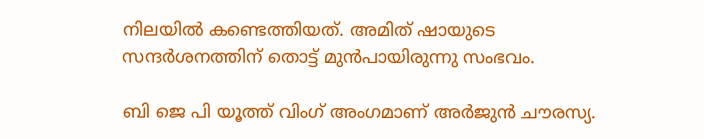നിലയിൽ കണ്ടെത്തിയത്. അമിത് ഷായുടെ സന്ദർശനത്തിന് തൊട്ട് മുൻപായിരുന്നു സംഭവം.

ബി ജെ പി യൂത്ത് വിംഗ് അംഗമാണ് അർജുൻ ചൗരസ്യ.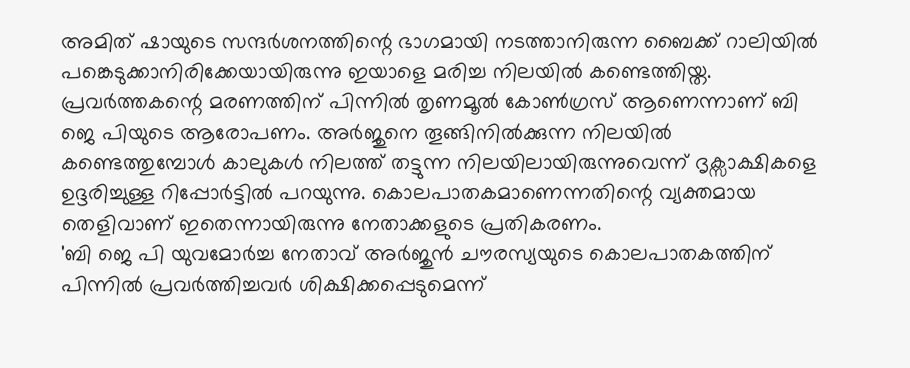അമിത് ഷായുടെ സന്ദർശനത്തിന്റെ ഭാഗമായി നടത്താനിരുന്ന ബൈക്ക് റാലിയിൽ പങ്കെടുക്കാനിരിക്കേയായിരുന്നു ഇയാളെ മരിച്ച നിലയിൽ കണ്ടെത്തിയ്ത. പ്രവർത്തകന്റെ മരണത്തിന് പിന്നിൽ തൃണമൂൽ കോൺഗ്രസ് ആണെന്നാണ് ബി ജെ പിയുടെ ആരോപണം. അർജുനെ തൂങ്ങിനിൽക്കുന്ന നിലയിൽ കണ്ടെത്തുമ്പോൾ കാലുകൾ നിലത്ത് തട്ടുന്ന നിലയിലായിരുന്നുവെന്ന് ദൃക്സാക്ഷികളെ ഉദ്ദരിച്ചുള്ള റിപ്പോർട്ടിൽ പറയുന്നു. കൊലപാതകമാണെന്നതിന്റെ വ്യക്തമായ തെളിവാണ് ഇതെന്നായിരുന്നു നേതാക്കളുടെ പ്രതികരണം.
'ബി ജെ പി യുവമോർച്ച നേതാവ് അർജുൻ ചൗരസ്യയുടെ കൊലപാതകത്തിന് പിന്നിൽ പ്രവർത്തിച്ചവർ ശിക്ഷിക്കപ്പെടുമെന്ന്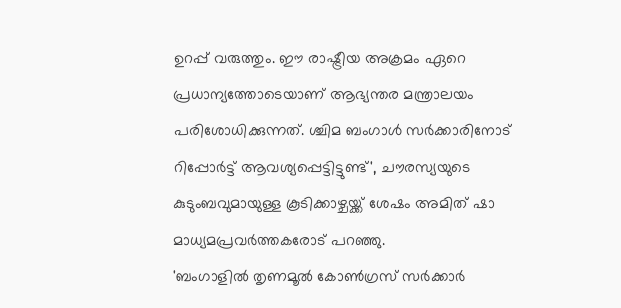ഉറപ്പ് വരുത്തും. ഈ രാഷ്ട്രീയ അക്രമം ഏറെ പ്രധാന്യത്തോടെയാണ് ആഭ്യന്തര മന്ത്രാലയം പരിശോധിക്കുന്നത്. ശ്ചിമ ബംഗാൾ സർക്കാരിനോട് റിപ്പോർട്ട് ആവശ്യപ്പെട്ടിട്ടുണ്ട്', ചൗരസ്യയുടെ കുടുംബവുമായുള്ള കൂടിക്കാഴ്ചയ്ക്ക് ശേഷം അമിത് ഷാ മാധ്യമപ്രവർത്തകരോട് പറഞ്ഞു.
'ബംഗാളിൽ തൃണമൂൽ കോൺഗ്രസ് സർക്കാർ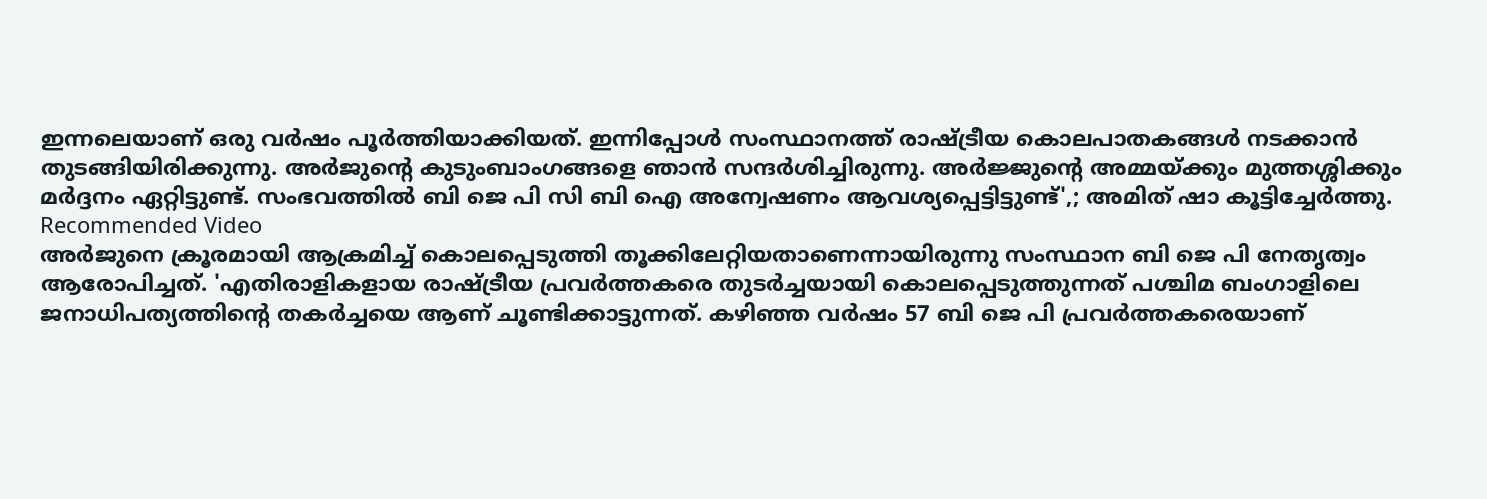ഇന്നലെയാണ് ഒരു വർഷം പൂർത്തിയാക്കിയത്. ഇന്നിപ്പോൾ സംസ്ഥാനത്ത് രാഷ്ട്രീയ കൊലപാതകങ്ങൾ നടക്കാൻ തുടങ്ങിയിരിക്കുന്നു. അർജുന്റെ കുടുംബാംഗങ്ങളെ ഞാൻ സന്ദർശിച്ചിരുന്നു. അർജ്ജുന്റെ അമ്മയ്ക്കും മുത്തശ്ശിക്കും മർദ്ദനം ഏറ്റിട്ടുണ്ട്. സംഭവത്തിൽ ബി ജെ പി സി ബി ഐ അന്വേഷണം ആവശ്യപ്പെട്ടിട്ടുണ്ട്',; അമിത് ഷാ കൂട്ടിച്ചേർത്തു.
Recommended Video
അർജുനെ ക്രൂരമായി ആക്രമിച്ച് കൊലപ്പെടുത്തി തൂക്കിലേറ്റിയതാണെന്നായിരുന്നു സംസ്ഥാന ബി ജെ പി നേതൃത്വം ആരോപിച്ചത്. 'എതിരാളികളായ രാഷ്ട്രീയ പ്രവർത്തകരെ തുടർച്ചയായി കൊലപ്പെടുത്തുന്നത് പശ്ചിമ ബംഗാളിലെ ജനാധിപത്യത്തിന്റെ തകർച്ചയെ ആണ് ചൂണ്ടിക്കാട്ടുന്നത്. കഴിഞ്ഞ വർഷം 57 ബി ജെ പി പ്രവർത്തകരെയാണ്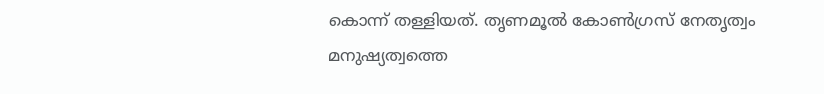കൊന്ന് തള്ളിയത്. തൃണമൂൽ കോൺഗ്രസ് നേതൃത്വം മനുഷ്യത്വത്തെ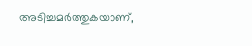അടിച്ചമർത്തുകയാണ്,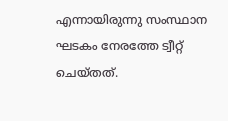എന്നായിരുന്നു സംസ്ഥാന ഘടകം നേരത്തേ ട്വീറ്റ് ചെയ്തത്.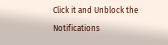Click it and Unblock the Notifications